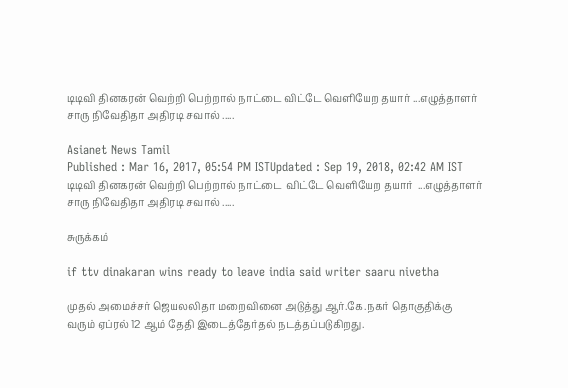டிடிவி தினகரன் வெற்றி பெற்றால் நாட்டை விட்டே வெளியேற தயார் ...எழுத்தாளர் சாரு நிவேதிதா அதிரடி சவால் .....

Asianet News Tamil
Published : Mar 16, 2017, 05:54 PM ISTUpdated : Sep 19, 2018, 02:42 AM IST
டிடிவி தினகரன் வெற்றி பெற்றால் நாட்டை  விட்டே வெளியேற தயார்  ...எழுத்தாளர் சாரு நிவேதிதா அதிரடி சவால் .....

சுருக்கம்

if ttv dinakaran wins ready to leave india said writer saaru nivetha

முதல் அமைச்சர் ஜெயலலிதா மறைவினை அடுத்து ஆர்.கே.நகர் தொகுதிக்கு  வரும் ஏப்ரல் 12 ஆம் தேதி இடைத்தேர்தல் நடத்தப்படுகிறது.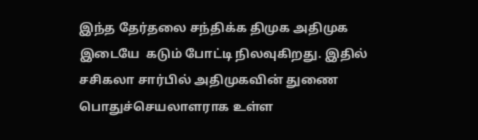இந்த தேர்தலை சந்திக்க திமுக அதிமுக  இடையே  கடும் போட்டி நிலவுகிறது. இதில் சசிகலா சார்பில் அதிமுகவின் துணை பொதுச்செயலாளராக உள்ள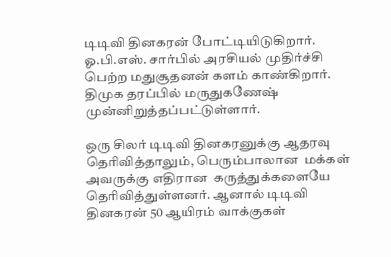டிடிவி தினகரன் போட்டியிடுகிறார்.  ஓ.பி.எஸ். சார்பில் அரசியல் முதிர்ச்சி பெற்ற மதுசூதனன் களம் காண்கிறார். திமுக தரப்பில் மருதுகணேஷ் முன்னிறுத்தப்பட்டுள்ளார்.

ஒரு சிலர் டிடிவி தினகரனுக்கு ஆதரவு தெரிவித்தாலும், பெரும்பாலான  மக்கள்  அவருக்கு எதிரான  கருத்துக்களையே  தெரிவித்துள்ளனர். ஆனால் டிடிவி தினகரன் 50 ஆயிரம் வாக்குகள்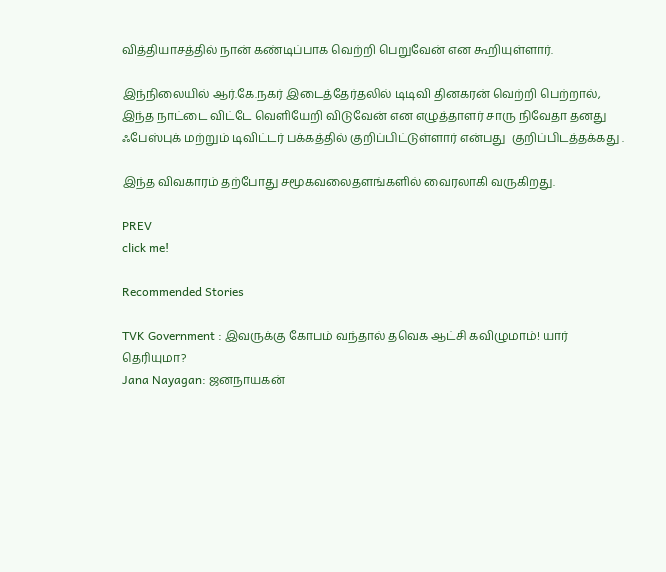வித்தியாசத்தில் நான் கண்டிப்பாக வெற்றி பெறுவேன் என கூறியுள்ளார்.

இந்நிலையில் ஆர்.கே.நகர் இடைத்தேர்தலில் டிடிவி தினகரன் வெற்றி பெற்றால், இந்த நாட்டை விட்டே வெளியேறி விடுவேன் என எழுத்தாளர் சாரு நிவேதா தனது ஃபேஸ்புக் மற்றும் டிவிட்டர் பக்கத்தில் குறிப்பிட்டுள்ளார் என்பது  குறிப்பிடத்தக்கது .

இந்த விவகாரம் தற்போது சமூகவலைதளங்களில் வைரலாகி வருகிறது.

PREV
click me!

Recommended Stories

TVK Government : இவருக்கு கோபம் வந்தால் தவெக ஆட்சி கவிழுமாம்! யார் தெரியுமா?
Jana Nayagan: ஜனநாயகன்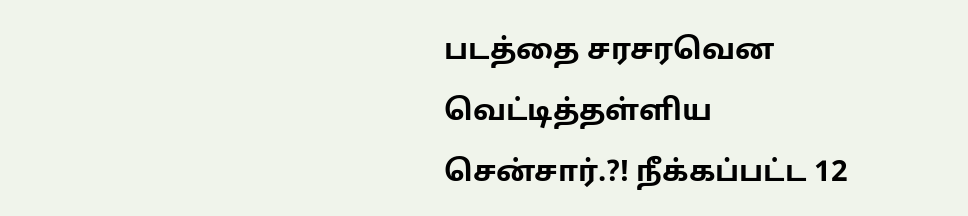படத்தை சரசரவென வெட்டித்தள்ளிய சென்சார்.?! நீக்கப்பட்ட 12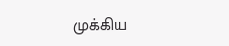முக்கிய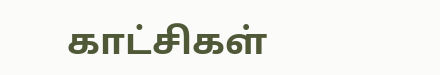காட்சிகள்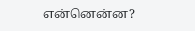என்னென்ன?